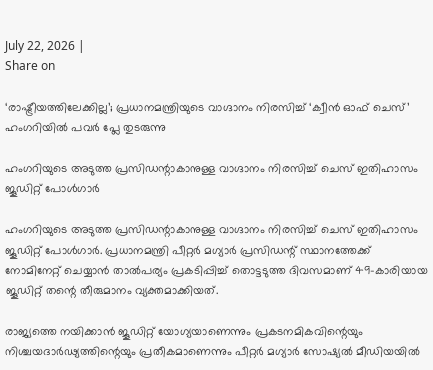July 22, 2026 |
Share on

‘രാഷ്ട്രീയത്തിലേക്കില്ല’; പ്രധാനമന്ത്രിയുടെ വാഗ്ദാനം നിരസിച്ച് ‘ക്വീന്‍ ഓഫ് ചെസ്’ ഹംഗറിയില്‍ പവര്‍ പ്ലേ തുടരുന്നു

ഹംഗറിയുടെ അടുത്ത പ്രസിഡന്റാകാനുള്ള വാഗ്ദാനം നിരസിച്ച് ചെസ് ഇതിഹാസം ജൂഡിറ്റ് പോള്‍ഗാര്‍

ഹംഗറിയുടെ അടുത്ത പ്രസിഡന്റാകാനുള്ള വാഗ്ദാനം നിരസിച്ച് ചെസ് ഇതിഹാസം ജൂഡിറ്റ് പോള്‍ഗാര്‍. പ്രധാനമന്ത്രി പീറ്റര്‍ മഗ്യാര്‍ പ്രസിഡന്റ് സ്ഥാനത്തേക്ക് നോമിനേറ്റ് ചെയ്യാന്‍ താല്‍പര്യം പ്രകടിപ്പിച്ച് തൊട്ടടുത്ത ദിവസമാണ് 49-കാരിയായ ജൂഡിറ്റ് തന്റെ തീരുമാനം വ്യക്തമാക്കിയത്.

രാജ്യത്തെ നയിക്കാന്‍ ജൂഡിറ്റ് യോഗ്യയാണെന്നും പ്രകടനമികവിന്റെയും നിശ്ചയദാര്‍ഢ്യത്തിന്റെയും പ്രതീകമാണെന്നും പീറ്റര്‍ മഗ്യാര്‍ സോഷ്യല്‍ മീഡിയയില്‍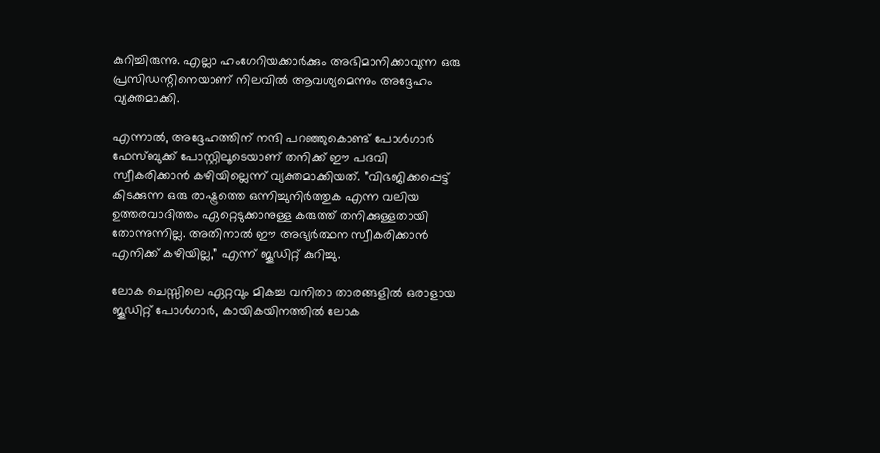കുറിച്ചിരുന്നു. എല്ലാ ഹംഗേറിയക്കാര്‍ക്കും അഭിമാനിക്കാവുന്ന ഒരു പ്രസിഡന്റിനെയാണ് നിലവില്‍ ആവശ്യമെന്നും അദ്ദേഹം വ്യക്തമാക്കി.

എന്നാല്‍, അദ്ദേഹത്തിന് നന്ദി പറഞ്ഞുകൊണ്ട് പോള്‍ഗാര്‍ ഫേസ്ബുക്ക് പോസ്റ്റിലൂടെയാണ് തനിക്ക് ഈ പദവി സ്വീകരിക്കാന്‍ കഴിയില്ലെന്ന് വ്യക്തമാക്കിയത്. ”വിഭജിക്കപ്പെട്ട് കിടക്കുന്ന ഒരു രാഷ്ട്രത്തെ ഒന്നിച്ചുനിര്‍ത്തുക എന്ന വലിയ ഉത്തരവാദിത്തം ഏറ്റെടുക്കാനുള്ള കരുത്ത് തനിക്കുള്ളതായി തോന്നുന്നില്ല. അതിനാല്‍ ഈ അഭ്യര്‍ത്ഥന സ്വീകരിക്കാന്‍ എനിക്ക് കഴിയില്ല,” എന്ന് ജൂഡിറ്റ് കുറിച്ചു.

ലോക ചെസ്സിലെ ഏറ്റവും മികച്ച വനിതാ താരങ്ങളില്‍ ഒരാളായ ജൂഡിറ്റ് പോള്‍ഗാര്‍, കായികയിനത്തില്‍ ലോക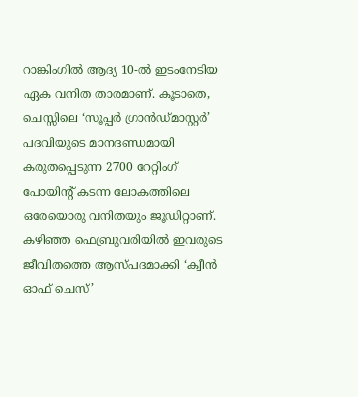റാങ്കിംഗില്‍ ആദ്യ 10-ല്‍ ഇടംനേടിയ ഏക വനിത താരമാണ്. കൂടാതെ, ചെസ്സിലെ ‘സൂപ്പര്‍ ഗ്രാന്‍ഡ്മാസ്റ്റര്‍’ പദവിയുടെ മാനദണ്ഡമായി കരുതപ്പെടുന്ന 2700 റേറ്റിംഗ് പോയിന്റ് കടന്ന ലോകത്തിലെ ഒരേയൊരു വനിതയും ജൂഡിറ്റാണ്. കഴിഞ്ഞ ഫെബ്രുവരിയില്‍ ഇവരുടെ ജീവിതത്തെ ആസ്പദമാക്കി ‘ക്വീന്‍ ഓഫ് ചെസ്’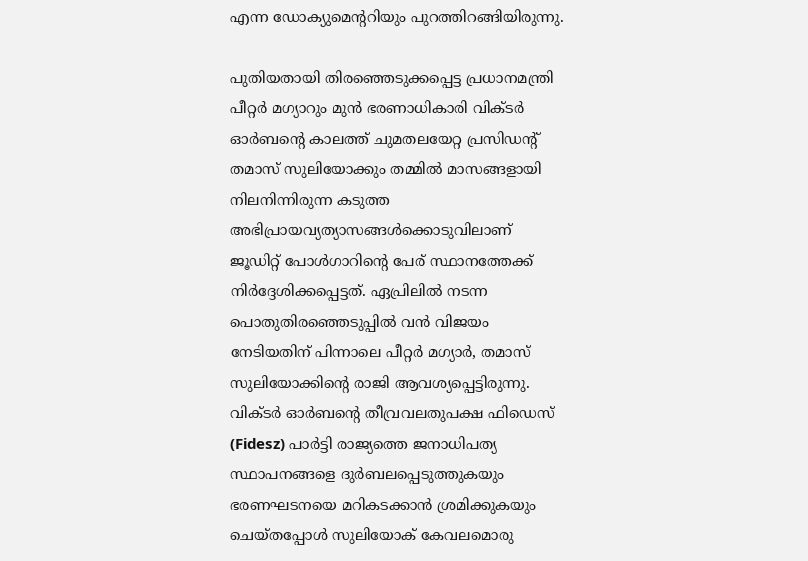എന്ന ഡോക്യുമെന്ററിയും പുറത്തിറങ്ങിയിരുന്നു.

പുതിയതായി തിരഞ്ഞെടുക്കപ്പെട്ട പ്രധാനമന്ത്രി പീറ്റര്‍ മഗ്യാറും മുന്‍ ഭരണാധികാരി വിക്ടര്‍ ഓര്‍ബന്റെ കാലത്ത് ചുമതലയേറ്റ പ്രസിഡന്റ് തമാസ് സുലിയോക്കും തമ്മില്‍ മാസങ്ങളായി നിലനിന്നിരുന്ന കടുത്ത അഭിപ്രായവ്യത്യാസങ്ങള്‍ക്കൊടുവിലാണ് ജൂഡിറ്റ് പോള്‍ഗാറിന്റെ പേര് സ്ഥാനത്തേക്ക് നിര്‍ദ്ദേശിക്കപ്പെട്ടത്. ഏപ്രിലില്‍ നടന്ന പൊതുതിരഞ്ഞെടുപ്പില്‍ വന്‍ വിജയം നേടിയതിന് പിന്നാലെ പീറ്റര്‍ മഗ്യാര്‍, തമാസ് സുലിയോക്കിന്റെ രാജി ആവശ്യപ്പെട്ടിരുന്നു. വിക്ടര്‍ ഓര്‍ബന്റെ തീവ്രവലതുപക്ഷ ഫിഡെസ് (Fidesz) പാര്‍ട്ടി രാജ്യത്തെ ജനാധിപത്യ സ്ഥാപനങ്ങളെ ദുര്‍ബലപ്പെടുത്തുകയും ഭരണഘടനയെ മറികടക്കാന്‍ ശ്രമിക്കുകയും ചെയ്തപ്പോള്‍ സുലിയോക് കേവലമൊരു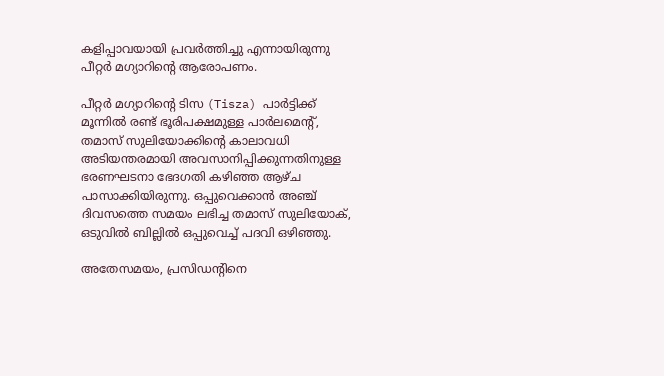കളിപ്പാവയായി പ്രവര്‍ത്തിച്ചു എന്നായിരുന്നു പീറ്റര്‍ മഗ്യാറിന്റെ ആരോപണം.

പീറ്റര്‍ മഗ്യാറിന്റെ ടിസ (Tisza) പാര്‍ട്ടിക്ക് മൂന്നില്‍ രണ്ട് ഭൂരിപക്ഷമുള്ള പാര്‍ലമെന്റ്, തമാസ് സുലിയോക്കിന്റെ കാലാവധി അടിയന്തരമായി അവസാനിപ്പിക്കുന്നതിനുള്ള ഭരണഘടനാ ഭേദഗതി കഴിഞ്ഞ ആഴ്ച പാസാക്കിയിരുന്നു. ഒപ്പുവെക്കാന്‍ അഞ്ച് ദിവസത്തെ സമയം ലഭിച്ച തമാസ് സുലിയോക്, ഒടുവില്‍ ബില്ലില്‍ ഒപ്പുവെച്ച് പദവി ഒഴിഞ്ഞു.

അതേസമയം, പ്രസിഡന്റിനെ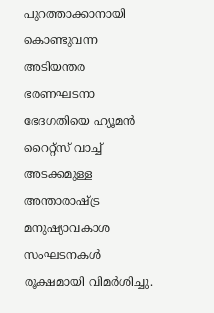പുറത്താക്കാനായി കൊണ്ടുവന്ന അടിയന്തര ഭരണഘടനാ ഭേദഗതിയെ ഹ്യൂമന്‍ റൈറ്റ്‌സ് വാച്ച് അടക്കമുള്ള അന്താരാഷ്ട്ര മനുഷ്യാവകാശ സംഘടനകള്‍ രൂക്ഷമായി വിമര്‍ശിച്ചു.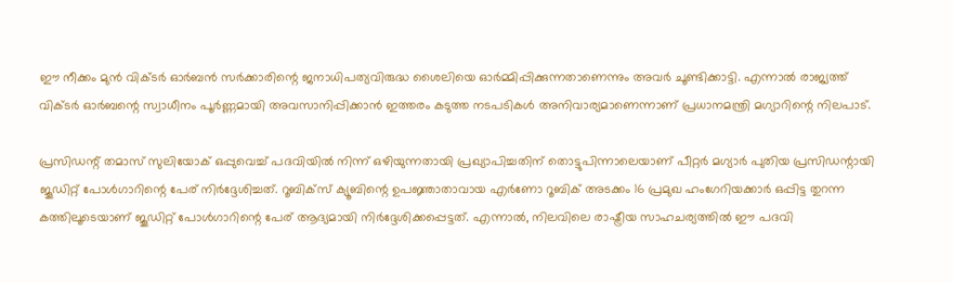ഈ നീക്കം മുന്‍ വിക്ടര്‍ ഓര്‍ബന്‍ സര്‍ക്കാരിന്റെ ജനാധിപത്യവിരുദ്ധ ശൈലിയെ ഓര്‍മ്മിപ്പിക്കുന്നതാണെന്നും അവര്‍ ചൂണ്ടിക്കാട്ടി. എന്നാല്‍ രാജ്യത്ത് വിക്ടര്‍ ഓര്‍ബന്റെ സ്വാധീനം പൂര്‍ണ്ണമായി അവസാനിപ്പിക്കാന്‍ ഇത്തരം കടുത്ത നടപടികള്‍ അനിവാര്യമാണെന്നാണ് പ്രധാനമന്ത്രി മഗ്യാറിന്റെ നിലപാട്.

പ്രസിഡന്റ് തമാസ് സുലിയോക് ഒപ്പുവെച്ച് പദവിയില്‍ നിന്ന് ഒഴിയുന്നതായി പ്രഖ്യാപിച്ചതിന് തൊട്ടുപിന്നാലെയാണ് പീറ്റര്‍ മഗ്യാര്‍ പുതിയ പ്രസിഡന്റായി ജൂഡിറ്റ് പോള്‍ഗാറിന്റെ പേര് നിര്‍ദ്ദേശിച്ചത്. റൂബിക്‌സ് ക്യൂബിന്റെ ഉപജ്ഞാതാവായ എര്‍ണോ റൂബിക് അടക്കം 16 പ്രമുഖ ഹംഗേറിയക്കാര്‍ ഒപ്പിട്ട തുറന്ന കത്തിലൂടെയാണ് ജൂഡിറ്റ് പോള്‍ഗാറിന്റെ പേര് ആദ്യമായി നിര്‍ദ്ദേശിക്കപ്പെട്ടത്. എന്നാല്‍, നിലവിലെ രാഷ്ട്രീയ സാഹചര്യത്തില്‍ ഈ പദവി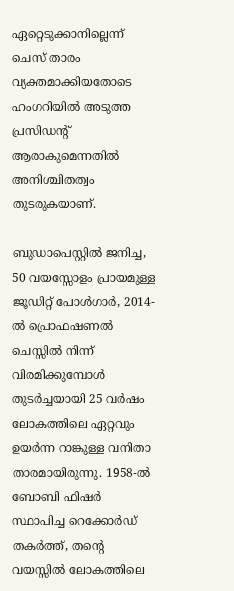ഏറ്റെടുക്കാനില്ലെന്ന് ചെസ് താരം വ്യക്തമാക്കിയതോടെ ഹംഗറിയില്‍ അടുത്ത പ്രസിഡന്റ് ആരാകുമെന്നതില്‍ അനിശ്ചിതത്വം തുടരുകയാണ്.

ബുഡാപെസ്റ്റില്‍ ജനിച്ച, 50 വയസ്സോളം പ്രായമുള്ള ജൂഡിറ്റ് പോള്‍ഗാര്‍, 2014-ല്‍ പ്രൊഫഷണല്‍ ചെസ്സില്‍ നിന്ന് വിരമിക്കുമ്പോള്‍ തുടര്‍ച്ചയായി 25 വര്‍ഷം ലോകത്തിലെ ഏറ്റവും ഉയര്‍ന്ന റാങ്കുള്ള വനിതാ താരമായിരുന്നു. 1958-ല്‍ ബോബി ഫിഷര്‍ സ്ഥാപിച്ച റെക്കോര്‍ഡ് തകര്‍ത്ത്, തന്റെ വയസ്സില്‍ ലോകത്തിലെ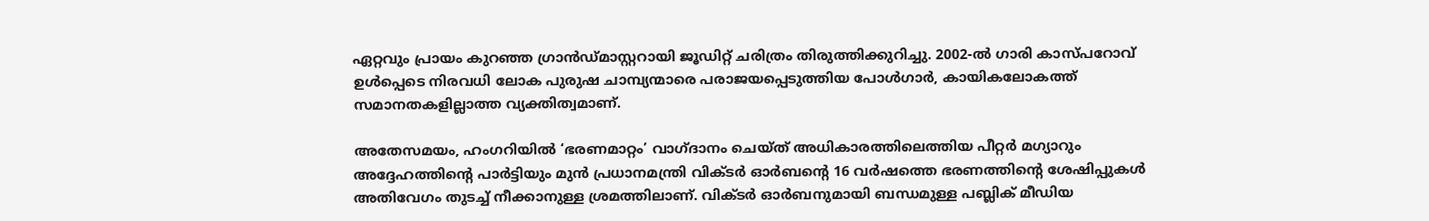ഏറ്റവും പ്രായം കുറഞ്ഞ ഗ്രാന്‍ഡ്മാസ്റ്ററായി ജൂഡിറ്റ് ചരിത്രം തിരുത്തിക്കുറിച്ചു. 2002-ല്‍ ഗാരി കാസ്പറോവ് ഉള്‍പ്പെടെ നിരവധി ലോക പുരുഷ ചാമ്പ്യന്മാരെ പരാജയപ്പെടുത്തിയ പോള്‍ഗാര്‍, കായികലോകത്ത് സമാനതകളില്ലാത്ത വ്യക്തിത്വമാണ്.

അതേസമയം, ഹംഗറിയില്‍ ‘ഭരണമാറ്റം’ വാഗ്ദാനം ചെയ്ത് അധികാരത്തിലെത്തിയ പീറ്റര്‍ മഗ്യാറും അദ്ദേഹത്തിന്റെ പാര്‍ട്ടിയും മുന്‍ പ്രധാനമന്ത്രി വിക്ടര്‍ ഓര്‍ബന്റെ 16 വര്‍ഷത്തെ ഭരണത്തിന്റെ ശേഷിപ്പുകള്‍ അതിവേഗം തുടച്ച് നീക്കാനുള്ള ശ്രമത്തിലാണ്. വിക്ടര്‍ ഓര്‍ബനുമായി ബന്ധമുള്ള പബ്ലിക് മീഡിയ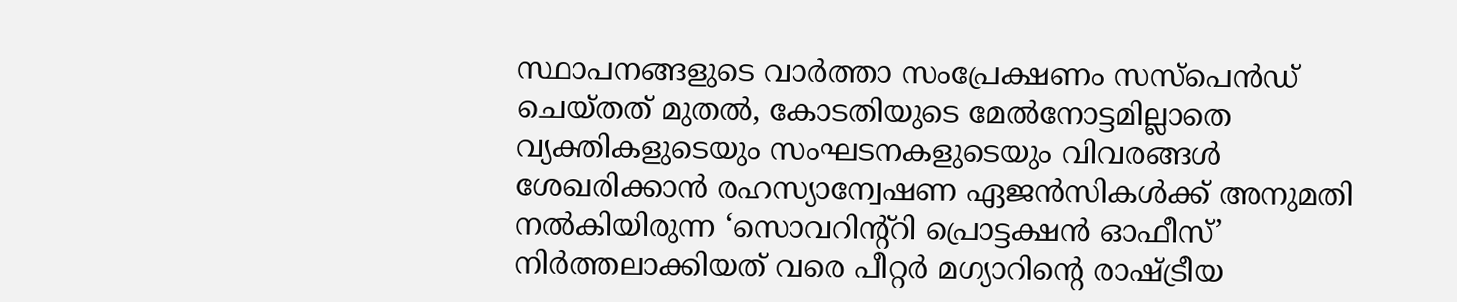സ്ഥാപനങ്ങളുടെ വാര്‍ത്താ സംപ്രേക്ഷണം സസ്പെന്‍ഡ് ചെയ്തത് മുതല്‍, കോടതിയുടെ മേല്‍നോട്ടമില്ലാതെ വ്യക്തികളുടെയും സംഘടനകളുടെയും വിവരങ്ങള്‍ ശേഖരിക്കാന്‍ രഹസ്യാന്വേഷണ ഏജന്‍സികള്‍ക്ക് അനുമതി നല്‍കിയിരുന്ന ‘സൊവറിന്റ്റി പ്രൊട്ടക്ഷന്‍ ഓഫീസ്’ നിര്‍ത്തലാക്കിയത് വരെ പീറ്റര്‍ മഗ്യാറിന്റെ രാഷ്ട്രീയ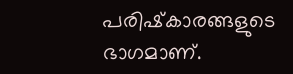പരിഷ്‌കാരങ്ങളുടെ ഭാഗമാണ്.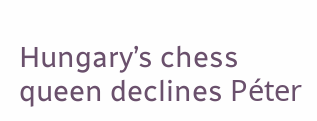Hungary’s chess queen declines Péter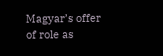Magyar’s offer of role as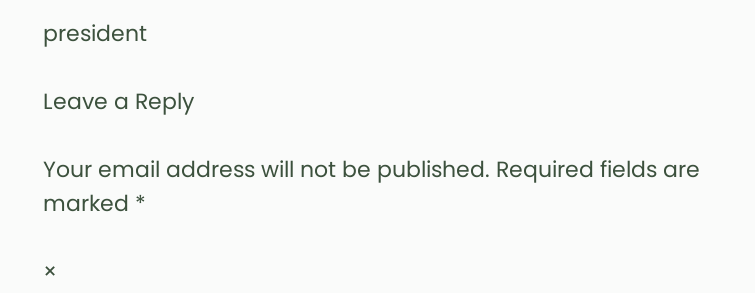president

Leave a Reply

Your email address will not be published. Required fields are marked *

×